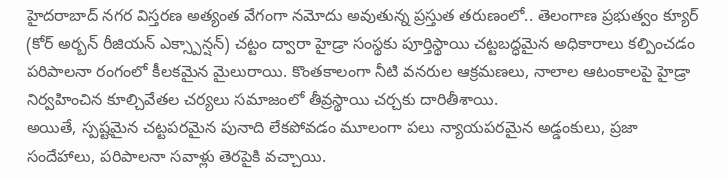హైదరాబాద్ నగర విస్తరణ అత్యంత వేగంగా నమోదు అవుతున్న ప్రస్తుత తరుణంలో.. తెలంగాణ ప్రభుత్వం క్యూర్ (కోర్ అర్బన్ రీజియన్ ఎక్స్పాన్షన్) చట్టం ద్వారా హైడ్రా సంస్థకు పూర్తిస్థాయి చట్టబద్ధమైన అధికారాలు కల్పించడం పరిపాలనా రంగంలో కీలకమైన మైలురాయి. కొంతకాలంగా నీటి వనరుల ఆక్రమణలు, నాలాల ఆటంకాలపై హైడ్రా నిర్వహించిన కూల్చివేతల చర్యలు సమాజంలో తీవ్రస్థాయి చర్చకు దారితీశాయి.
అయితే, స్పష్టమైన చట్టపరమైన పునాది లేకపోవడం మూలంగా పలు న్యాయపరమైన అడ్డంకులు, ప్రజా సందేహాలు, పరిపాలనా సవాళ్లు తెరపైకి వచ్చాయి.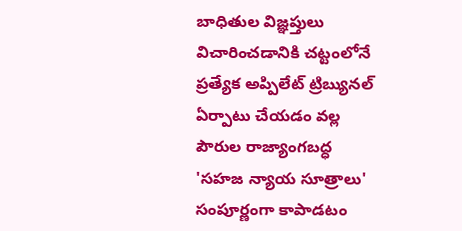బాధితుల విజ్ఞప్తులు విచారించడానికి చట్టంలోనే ప్రత్యేక అప్పిలేట్ ట్రిబ్యునల్ ఏర్పాటు చేయడం వల్ల పౌరుల రాజ్యాంగబద్ధ 'సహజ న్యాయ సూత్రాలు' సంపూర్ణంగా కాపాడటం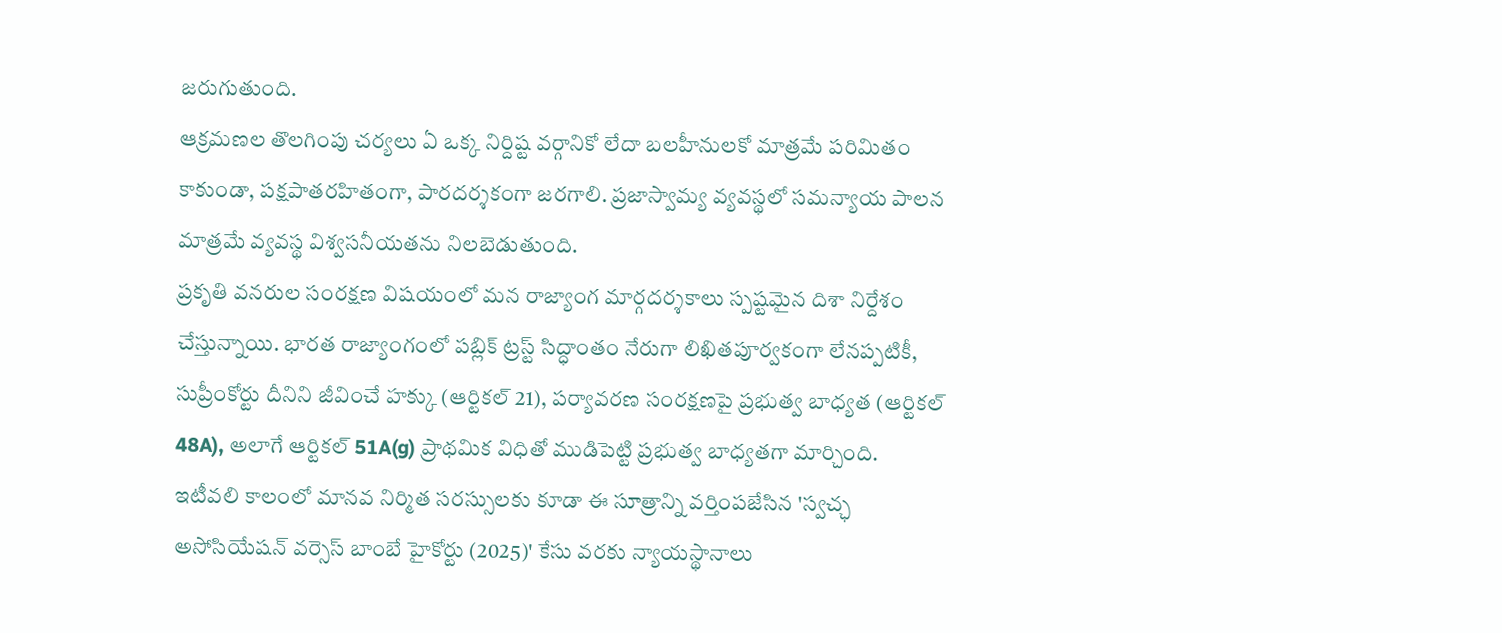జరుగుతుంది.
ఆక్రమణల తొలగింపు చర్యలు ఏ ఒక్క నిర్దిష్ట వర్గానికో లేదా బలహీనులకో మాత్రమే పరిమితం కాకుండా, పక్షపాతరహితంగా, పారదర్శకంగా జరగాలి. ప్రజాస్వామ్య వ్యవస్థలో సమన్యాయ పాలన మాత్రమే వ్యవస్థ విశ్వసనీయతను నిలబెడుతుంది.
ప్రకృతి వనరుల సంరక్షణ విషయంలో మన రాజ్యాంగ మార్గదర్శకాలు స్పష్టమైన దిశా నిర్దేశం చేస్తున్నాయి. భారత రాజ్యాంగంలో పబ్లిక్ ట్రస్ట్ సిద్ధాంతం నేరుగా లిఖితపూర్వకంగా లేనప్పటికీ, సుప్రీంకోర్టు దీనిని జీవించే హక్కు (ఆర్టికల్ 21), పర్యావరణ సంరక్షణపై ప్రభుత్వ బాధ్యత (ఆర్టికల్ 48A), అలాగే ఆర్టికల్ 51A(g) ప్రాథమిక విధితో ముడిపెట్టి ప్రభుత్వ బాధ్యతగా మార్చింది.
ఇటీవలి కాలంలో మానవ నిర్మిత సరస్సులకు కూడా ఈ సూత్రాన్ని వర్తింపజేసిన 'స్వచ్ఛ అసోసియేషన్ వర్సెస్ బాంబే హైకోర్టు (2025)' కేసు వరకు న్యాయస్థానాలు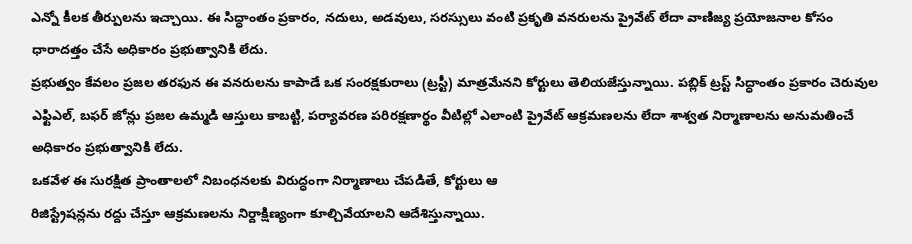ఎన్నో కీలక తీర్పులను ఇచ్చాయి. ఈ సిద్ధాంతం ప్రకారం, నదులు, అడవులు, సరస్సులు వంటి ప్రకృతి వనరులను ప్రైవేట్ లేదా వాణిజ్య ప్రయోజనాల కోసం ధారాదత్తం చేసే అధికారం ప్రభుత్వానికి లేదు.
ప్రభుత్వం కేవలం ప్రజల తరఫున ఈ వనరులను కాపాడే ఒక సంరక్షకురాలు (ట్రస్టీ) మాత్రమేనని కోర్టులు తెలియజేస్తున్నాయి. పబ్లిక్ ట్రస్ట్ సిద్ధాంతం ప్రకారం చెరువుల ఎఫ్టిఎల్, బఫర్ జోన్లు ప్రజల ఉమ్మడి ఆస్తులు కాబట్టి, పర్యావరణ పరిరక్షణార్థం వీటిల్లో ఎలాంటి ప్రైవేట్ ఆక్రమణలను లేదా శాశ్వత నిర్మాణాలను అనుమతించే అధికారం ప్రభుత్వానికి లేదు.
ఒకవేళ ఈ సురక్షిత ప్రాంతాలలో నిబంధనలకు విరుద్ధంగా నిర్మాణాలు చేపడితే, కోర్టులు ఆ
రిజిస్ట్రేషన్లను రద్దు చేస్తూ ఆక్రమణలను నిర్దాక్షిణ్యంగా కూల్చివేయాలని ఆదేశిస్తున్నాయి.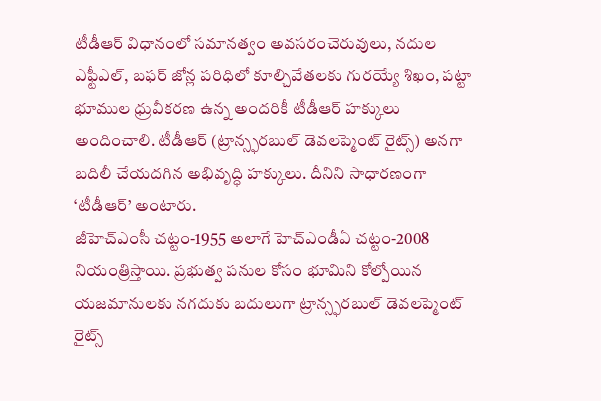టీడీఆర్ విధానంలో సమానత్వం అవసరంచెరువులు, నదుల ఎఫ్టీఎల్, బఫర్ జోన్ల పరిధిలో కూల్చివేతలకు గురయ్యే శిఖం, పట్టా భూముల ధ్రువీకరణ ఉన్న అందరికీ టీడీఆర్ హక్కులు అందించాలి. టీడీఆర్ (ట్రాన్స్ఫరబుల్ డెవలప్మెంట్ రైట్స్) అనగా బదిలీ చేయదగిన అభివృద్ధి హక్కులు. దీనిని సాధారణంగా ‘టీడీఆర్’ అంటారు.
జీహెచ్ఎంసీ చట్టం-1955 అలాగే హెచ్ఎండీఏ చట్టం-2008 నియంత్రిస్తాయి. ప్రభుత్వ పనుల కోసం భూమిని కోల్పోయిన యజమానులకు నగదుకు బదులుగా ట్రాన్స్ఫరబుల్ డెవలప్మెంట్ రైట్స్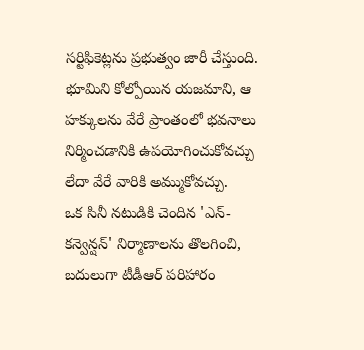సర్టిఫికెట్లను ప్రభుత్వం జారీ చేస్తుంది. భూమిని కోల్పోయిన యజమాని, ఆ హక్కులను వేరే ప్రాంతంలో భవనాలు నిర్మించడానికి ఉపయోగించుకోవచ్చు లేదా వేరే వారికి అమ్ముకోవచ్చు.
ఒక సినీ నటుడికి చెందిన 'ఎన్-కన్వెన్షన్' నిర్మాణాలను తొలగించి, బదులుగా టీడీఆర్ పరిహారం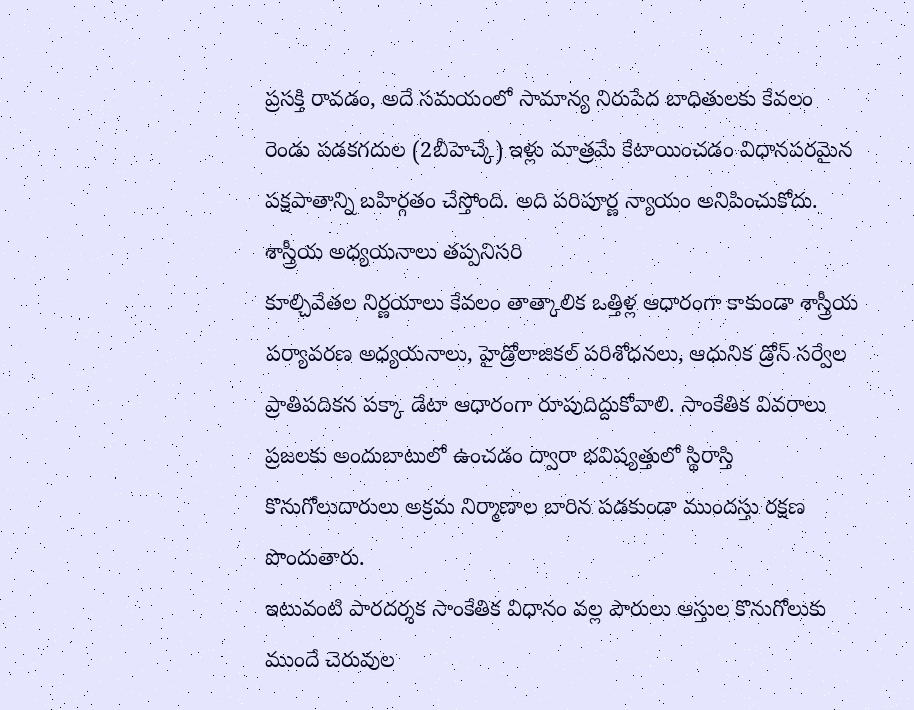ప్రసక్తి రావడం, అదే సమయంలో సామాన్య నిరుపేద బాధితులకు కేవలం రెండు పడకగదుల (2బీహెచ్కే) ఇళ్లు మాత్రమే కేటాయించడం విధానపరమైన పక్షపాతాన్ని బహిర్గతం చేస్తోంది. అది పరిపూర్ణ న్యాయం అనిపించుకోదు.
శాస్త్రీయ అధ్యయనాలు తప్పనిసరి
కూల్చివేతల నిర్ణయాలు కేవలం తాత్కాలిక ఒత్తిళ్ల ఆధారంగా కాకుండా శాస్త్రీయ పర్యావరణ అధ్యయనాలు, హైడ్రోలాజికల్ పరిశోధనలు, ఆధునిక డ్రోన్ సర్వేల ప్రాతిపదికన పక్కా డేటా ఆధారంగా రూపుదిద్దుకోవాలి. సాంకేతిక వివరాలు ప్రజలకు అందుబాటులో ఉంచడం ద్వారా భవిష్యత్తులో స్థిరాస్తి కొనుగోలుదారులు అక్రమ నిర్మాణాల బారిన పడకుండా ముందస్తు రక్షణ పొందుతారు.
ఇటువంటి పారదర్శక సాంకేతిక విధానం వల్ల పౌరులు ఆస్తుల కొనుగోలుకు ముందే చెరువుల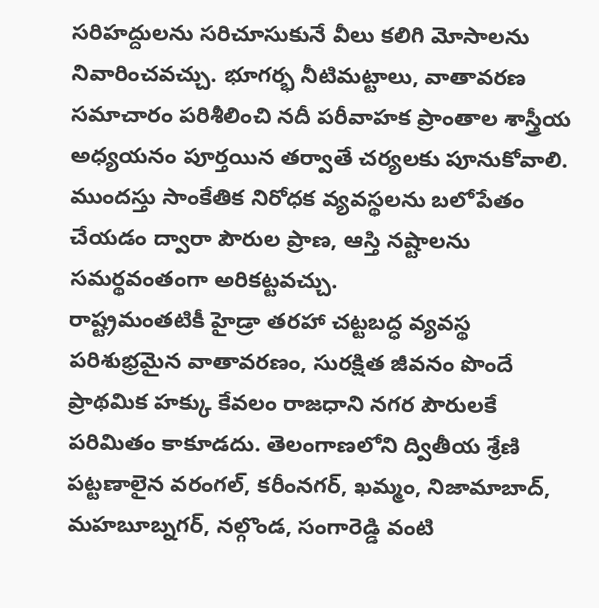సరిహద్దులను సరిచూసుకునే వీలు కలిగి మోసాలను నివారించవచ్చు. భూగర్భ నీటిమట్టాలు, వాతావరణ సమాచారం పరిశీలించి నదీ పరీవాహక ప్రాంతాల శాస్త్రీయ అధ్యయనం పూర్తయిన తర్వాతే చర్యలకు పూనుకోవాలి. ముందస్తు సాంకేతిక నిరోధక వ్యవస్థలను బలోపేతం చేయడం ద్వారా పౌరుల ప్రాణ, ఆస్తి నష్టాలను సమర్థవంతంగా అరికట్టవచ్చు.
రాష్ట్రమంతటికీ హైడ్రా తరహా చట్టబద్ధ వ్యవస్థ
పరిశుభ్రమైన వాతావరణం, సురక్షిత జీవనం పొందే ప్రాథమిక హక్కు కేవలం రాజధాని నగర పౌరులకే పరిమితం కాకూడదు. తెలంగాణలోని ద్వితీయ శ్రేణి పట్టణాలైన వరంగల్, కరీంనగర్, ఖమ్మం, నిజామాబాద్, మహబూబ్నగర్, నల్గొండ, సంగారెడ్డి వంటి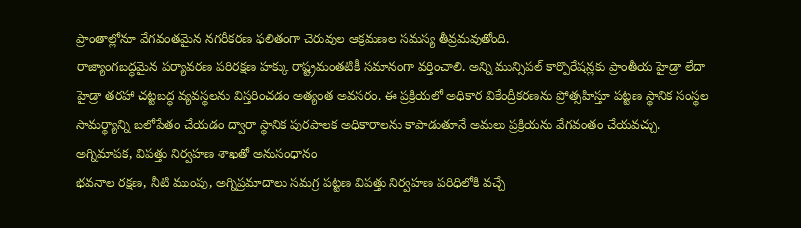ప్రాంతాల్లోనూ వేగవంతమైన నగరీకరణ ఫలితంగా చెరువుల ఆక్రమణల సమస్య తీవ్రమవుతోంది.
రాజ్యాంగబద్ధమైన పర్యావరణ పరిరక్షణ హక్కు రాష్ట్రమంతటికీ సమానంగా వర్తించాలి. అన్ని మున్సిపల్ కార్పొరేషన్లకు ప్రాంతీయ హైడ్రా లేదా హైడ్రా తరహా చట్టబద్ధ వ్యవస్థలను విస్తరించడం అత్యంత అవసరం. ఈ ప్రక్రియలో అధికార వికేంద్రీకరణను ప్రోత్సహిస్తూ పట్టణ స్థానిక సంస్థల సామర్థ్యాన్ని బలోపేతం చేయడం ద్వారా స్థానిక పురపాలక అధికారాలను కాపాడుతూనే అమలు ప్రక్రియను వేగవంతం చేయవచ్చు.
అగ్నిమాపక, విపత్తు నిర్వహణ శాఖతో అనుసంధానం
భవనాల రక్షణ, నీటి ముంపు, అగ్నిప్రమాదాలు సమగ్ర పట్టణ విపత్తు నిర్వహణ పరిధిలోకి వచ్చే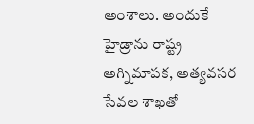అంశాలు. అందుకే హైడ్రాను రాష్ట్ర అగ్నిమాపక, అత్యవసర సేవల శాఖతో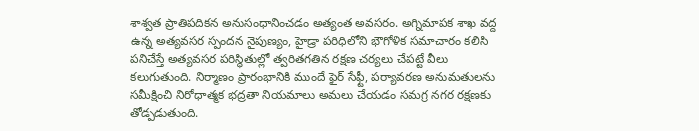శాశ్వత ప్రాతిపదికన అనుసంధానించడం అత్యంత అవసరం. అగ్నిమాపక శాఖ వద్ద ఉన్న అత్యవసర స్పందన నైపుణ్యం, హైడ్రా పరిధిలోని భౌగోళిక సమాచారం కలిసి పనిచేస్తే అత్యవసర పరిస్థితుల్లో త్వరితగతిన రక్షణ చర్యలు చేపట్టే వీలు కలుగుతుంది. నిర్మాణం ప్రారంభానికి ముందే ఫైర్ సేఫ్టీ, పర్యావరణ అనుమతులను సమీక్షించి నిరోధాత్మక భద్రతా నియమాలు అమలు చేయడం సమగ్ర నగర రక్షణకు తోడ్పడుతుంది.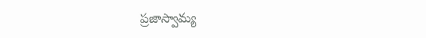ప్రజాస్వామ్య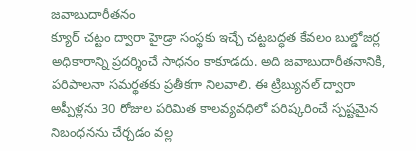జవాబుదారీతనం
క్యూర్ చట్టం ద్వారా హైడ్రా సంస్థకు ఇచ్చే చట్టబద్ధత కేవలం బుల్డోజర్ల అధికారాన్ని ప్రదర్శించే సాధనం కాకూడదు. అది జవాబుదారీతనానికి, పరిపాలనా సమర్థతకు ప్రతీకగా నిలవాలి. ఈ ట్రిబ్యునల్ ద్వారా అప్పీళ్లను 30 రోజుల పరిమిత కాలవ్యవధిలో పరిష్కరించే స్పష్టమైన నిబంధనను చేర్చడం వల్ల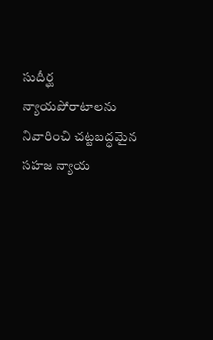సుదీర్ఘ న్యాయపోరాటాలను నివారించి చట్టబద్ధమైన సహజ న్యాయ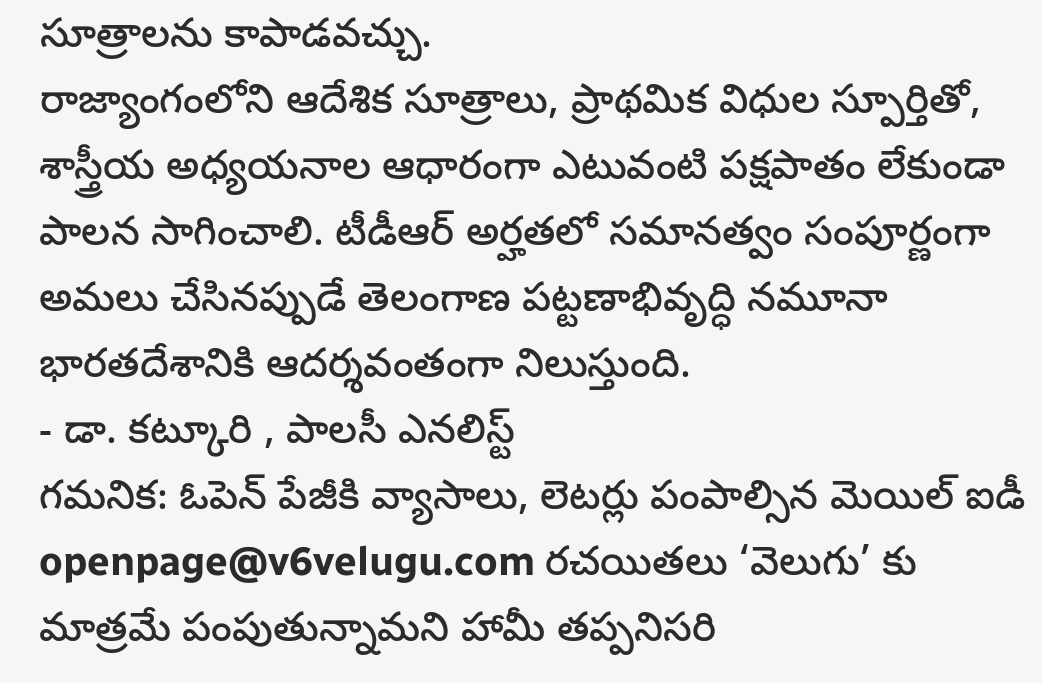సూత్రాలను కాపాడవచ్చు.
రాజ్యాంగంలోని ఆదేశిక సూత్రాలు, ప్రాథమిక విధుల స్పూర్తితో, శాస్త్రీయ అధ్యయనాల ఆధారంగా ఎటువంటి పక్షపాతం లేకుండా పాలన సాగించాలి. టీడీఆర్ అర్హతలో సమానత్వం సంపూర్ణంగా అమలు చేసినప్పుడే తెలంగాణ పట్టణాభివృద్ధి నమూనా భారతదేశానికి ఆదర్శవంతంగా నిలుస్తుంది.
- డా. కట్కూరి , పాలసీ ఎనలిస్ట్
గమనిక: ఓపెన్ పేజీకి వ్యాసాలు, లెటర్లు పంపాల్సిన మెయిల్ ఐడీ openpage@v6velugu.com రచయితలు ‘వెలుగు’ కు మాత్రమే పంపుతున్నామని హామీ తప్పనిసరి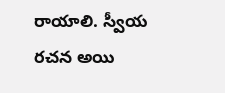రాయాలి. స్వీయ రచన అయి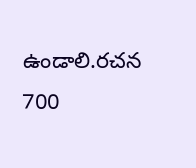ఉండాలి.రచన 700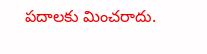పదాలకు మించరాదు.